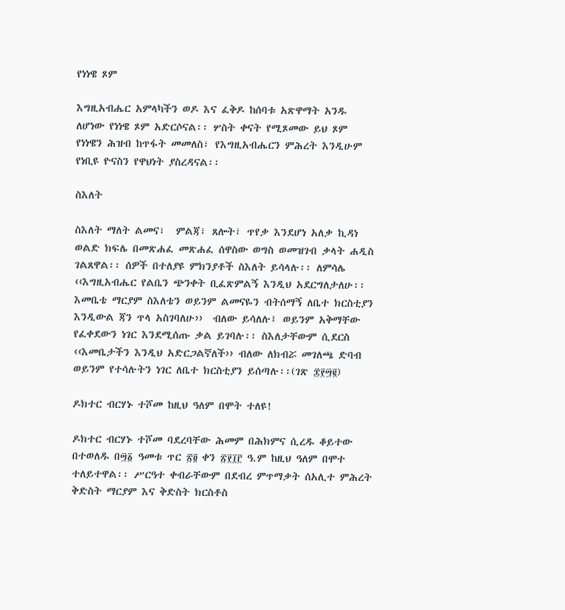የነነዌ ጾም

እግዚአብሔር አምላካችን ወዶ እና ፈቅዶ ከሰባቱ አጽዋማት አንዱ ለሆነው የነነዌ ጾም አድርሶናል፡፡ ሦስት ቀናት የሚጾመው ይህ ጾም የነነዌን ሕዝብ ከጥፋት መመለስ፣ የእግዚአብሔርን ምሕረት እንዲሁም የነቢዩ ዮናስን የዋህነት ያስረዳናል፡፡

ስእለት

ስእለት ማለት ልመና፣  ምልጃ፣ ጸሎት፣ ጥየቃ እንደሆነ አለቃ ኪዳነ ወልድ ክፍሌ በመጽሐፈ መጽሐፈ ሰዋስው ወግስ ወመዝገብ ቃላት ሐዲስ ገልጸዋል፡፡ ሰዎች በተለያዩ ምክንያቶች ስእለት ይሳላሉ፡፡ ለምሳሌ ‹‹እግዚአብሔር የልቤን ጭንቀት ቢፈጽምልኝ እንዲህ አደርግለታለሁ፡፡ እመቤቴ ማርያም ስእለቴን ወይንም ልመናዬን ብትሰማኝ ለቤተ ክርስቲያን እንዲውል ጃን ጥላ አስገባለሁ››  ብለው ይሳለሉ፤ ወይንም አቅማቸው የፈቀደውን ነገር እንደሚሰጡ ቃል ይገባሉ፡፡ ስእለታቸውም ሲደርስ ‹‹እመቤታችን እንዲህ አድርጋልኛለች›› ብለው ለክብሯ መገለጫ ድባብ ወይንም የተሳሉትን ነገር ለቤተ ክርስቲያን ይሰጣሉ፡፡(ገጽ ፰፻፵፪)

ዶክተር ብርሃኑ ተሾመ ከዚህ ዓለም በሞት ተለዩ!

ዶክተር ብርሃኑ ተሾመ ባደረባቸው ሕመም በሕክምና ሲረዱ ቆይተው በተወለዱ በ፵፩ ዓመቱ ጥር ፳፬ ቀን ፳፻፲፫ ዓ.ም ከዚህ ዓለም በሞተ ተለይተዋል፡፡ ሥርዓተ ቀብራቸውም በደብረ ምጥማቃት ሰአሊተ ምሕረት ቅድስት ማርያም እና ቅድስት ክርስቶስ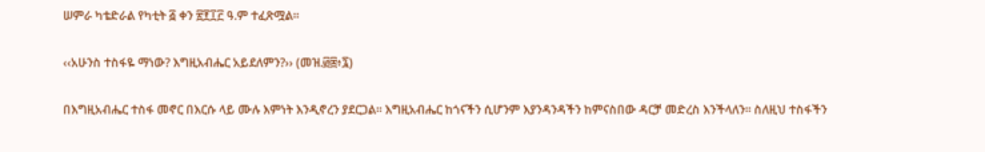ሠምራ ካቴድራል የካቲት ፭ ቀን ፳፻፲፫ ዓ.ም ተፈጽሟል፡፡

‹‹አሁንስ ተስፋዬ ማነው? እግዚአብሔር አይደለምን?›› (መዝ.፴፰፥፯)

በእግዚአብሔር ተስፋ መኖር በእርሱ ላይ ሙሉ እምነት እንዲኖረን ያደርጋል፡፡ እግዚአብሔር ከጎናችን ሲሆንም እያንዳንዳችን ከምናስበው ዳርቻ መድረስ እንችላለን፡፡ ስለዚህ ተስፋችን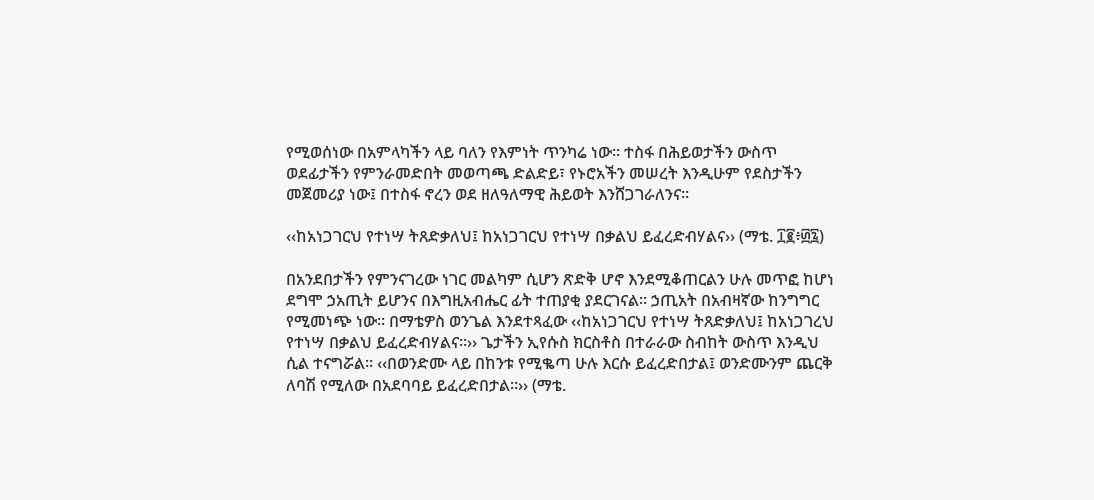የሚወሰነው በአምላካችን ላይ ባለን የእምነት ጥንካሬ ነው፡፡ ተስፋ በሕይወታችን ውስጥ ወደፊታችን የምንራመድበት መወጣጫ ድልድይ፣ የኑሮአችን መሠረት እንዲሁም የደስታችን መጀመሪያ ነው፤ በተስፋ ኖረን ወደ ዘለዓለማዊ ሕይወት እንሸጋገራለንና፡፡

‹‹ከአነጋገርህ የተነሣ ትጸድቃለህ፤ ከአነጋገርህ የተነሣ በቃልህ ይፈረድብሃልና›› (ማቴ. ፲፪፥፴፯)

በአንደበታችን የምንናገረው ነገር መልካም ሲሆን ጽድቅ ሆኖ እንደሚቆጠርልን ሁሉ መጥፎ ከሆነ ደግሞ ኃአጢት ይሆንና በእግዚአብሔር ፊት ተጠያቂ ያደርገናል፡፡ ኃጢአት በአብዛኛው ከንግግር የሚመነጭ ነው፡፡ በማቴዎስ ወንጌል እንደተጻፈው ‹‹ከአነጋገርህ የተነሣ ትጸድቃለህ፤ ከአነጋገረህ የተነሣ በቃልህ ይፈረድብሃልና።›› ጌታችን ኢየሱስ ክርስቶስ በተራራው ስብከት ውስጥ እንዲህ ሲል ተናግሯል፡፡ ‹‹በወንድሙ ላይ በከንቱ የሚቈጣ ሁሉ እርሱ ይፈረድበታል፤ ወንድሙንም ጨርቅ ለባሽ የሚለው በአደባባይ ይፈረድበታል፡፡›› (ማቴ.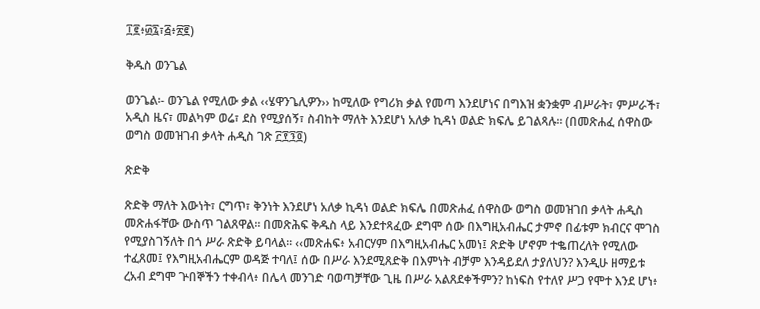፲፪፥፴፯፣፭፥፳፪)

ቅዱስ ወንጌል

ወንጌል፡- ወንጌል የሚለው ቃል ‹‹ሄዋንጌሊዎን›› ከሚለው የግሪክ ቃል የመጣ እንደሆነና በግእዝ ቋንቋም ብሥራት፣ ምሥራች፣ አዲስ ዜና፣ መልካም ወሬ፣ ደስ የሚያሰኝ፣ ስብከት ማለት እንደሆነ አለቃ ኪዳነ ወልድ ክፍሌ ይገልጻሉ፡፡ (በመጽሐፈ ሰዋስው ወግስ ወመዝገብ ቃላት ሐዲስ ገጽ ፫፻፺፬)

ጽድቅ

ጽድቅ ማለት እውነት፣ ርግጥ፣ ቅንነት እንደሆነ አለቃ ኪዳነ ወልድ ክፍሌ በመጽሐፈ ሰዋስው ወግስ ወመዝገበ ቃላት ሐዲስ መጽሐፋቸው ውስጥ ገልጸዋል፡፡ በመጽሕፍ ቅዱስ ላይ እንደተጻፈው ደግሞ ሰው በእግዚአብሔር ታምኖ በፊቱም ክብርና ሞገስ የሚያስገኝለት በጎ ሥራ ጽድቅ ይባላል፡፡ ‹‹መጽሐፍ፥ አብርሃም በእግዚአብሔር አመነ፤ ጽድቅ ሆኖም ተቈጠረለት የሚለው ተፈጸመ፤ የእግዚአብሔርም ወዳጅ ተባለ፤ ሰው በሥራ እንደሚጸድቅ በእምነት ብቻም እንዳይደለ ታያለህን? እንዲሁ ዘማይቱ ረአብ ደግሞ ጕበኞችን ተቀብላ፥ በሌላ መንገድ ባወጣቻቸው ጊዜ በሥራ አልጸደቀችምን? ከነፍስ የተለየ ሥጋ የሞተ እንደ ሆነ፥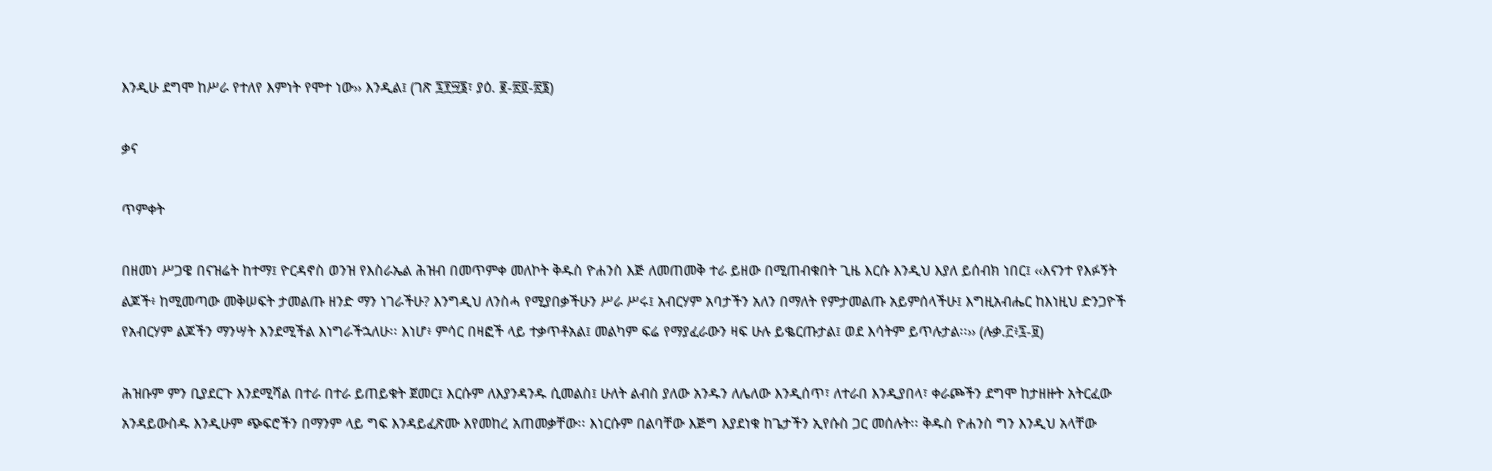እንዲሁ ደግሞ ከሥራ የተለየ እምነት የሞተ ነው›› እንዲል፤ (ገጽ ፯፻፵፮፣ ያዕ. ፪-፳፬-፳፮)

ቃና

ጥምቀት

በዘመነ ሥጋዌ በናዝሬት ከተማ፤ ዮርዳኖስ ወንዝ የእስራኤል ሕዝብ በመጥምቀ መለኮት ቅዱስ ዮሐንስ እጅ ለመጠመቅ ተራ ይዘው በሚጠብቁበት ጊዜ እርሱ እንዲህ እያለ ይሰብክ ነበር፤ ‹‹እናንተ የእፉኝት ልጆች፥ ከሚመጣው መቅሠፍት ታመልጡ ዘንድ ማን ነገራችሁ? እንግዲህ ለንስሓ የሚያበቃችሁን ሥራ ሥሩ፤ አብርሃም አባታችን አለን በማለት የምታመልጡ አይምሰላችሁ፤ እግዚአብሔር ከእነዚህ ድንጋዮች የአብርሃም ልጆችን ማንሣት እንደሚችል እነግራችኋለሁ፡፡ እነሆ፥ ምሳር በዛፎች ላይ ተቃጥቶአል፤ መልካም ፍሬ የማያፈራውን ዛፍ ሁሉ ይቈርጡታል፤ ወደ እሳትም ይጥሉታል፡፡›› (ሉቃ.፫፥፯-፱)

ሕዝቡም ምን ቢያደርጉ እንደሚሻል በተራ በተራ ይጠይቁት ጀመር፤ እርሱም ለእያንዳንዱ ሲመልስ፤ ሁለት ልብስ ያለው አንዱን ለሌለው እንዲሰጥ፣ ለተራበ እንዲያበላ፣ ቀራጮችን ደግሞ ከታዘዙት አትርፈው አንዳይውስዱ እንዲሁም ጭፍሮችን በማንም ላይ ግፍ እንዳይፈጽሙ እየመከረ አጠመቃቸው፡፡ እነርሱም በልባቸው እጅግ እያደነቁ ከጌታችን ኢየሱስ ጋር መሰሉት፡፡ ቅዱስ ዮሐንስ ግን እንዲህ አላቸው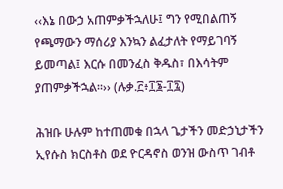‹‹እኔ በውኃ አጠምቃችኋለሁ፤ ግን የሚበልጠኝ የጫማውን ማሰሪያ እንኳን ልፈታለት የማይገባኝ ይመጣል፤ እርሱ በመንፈስ ቅዱስ፣ በእሳትም ያጠምቃችኋል፡፡›› (ሉቃ.፫፥፲፮-፲፯)

ሕዝቡ ሁሉም ከተጠመቁ በኋላ ጌታችን መድኃኒታችን ኢየሱስ ክርስቶስ ወደ ዮርዳኖስ ወንዝ ውስጥ ገብቶ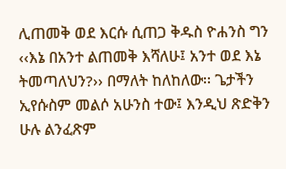ሊጠመቅ ወደ እርሱ ሲጠጋ ቅዱስ ዮሐንስ ግን ‹‹እኔ በአንተ ልጠመቅ እሻለሁ፤ አንተ ወደ እኔ ትመጣለህን?›› በማለት ከለከለው፡፡ ጌታችን ኢየሱስም መልሶ አሁንስ ተው፤ እንዲህ ጽድቅን ሁሉ ልንፈጽም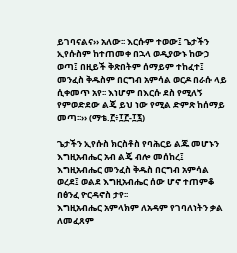ይገባናልና›› አለው፡፡ እርሱም ተወው፤ ጌታችን ኢየሱስም ከተጠመቀ በኋላ ወዲያውኑ ከውኃ ወጣ፤ በዚይች ቅጽበትም ሰማይም ተከፈተ፤ መንፈስ ቅዱስም በርግብ አምሳል ወርዶ በራሱ ላይ ሲቀመጥ አየ፡፡ እነሆም በእርሱ ደስ የሚለኝ የምወድደው ልጄ ይህ ነው የሚል ድምጽ ከሰማይ መጣ፡፡›› (ማቴ.፫፥፲፫-፲፯)

ጌታችን ኢየሱስ ክርስቶስ የባሕርይ ልጁ መሆኑን እግዚአብሔር አብ ልጄ ብሎ መሰከረ፤ እግዚአብሔር መንፈስ ቅዱስ በርግብ አምሳል ወረደ፤ ወልደ እግዚአብሔር ሰው ሆኖ ተጠምቆ በፅንፈ ዮርዳኖስ ታየ፡፡
እግዚአብሔር አምላክም ለአዳም የገባለነትን ቃል ለመፈጸም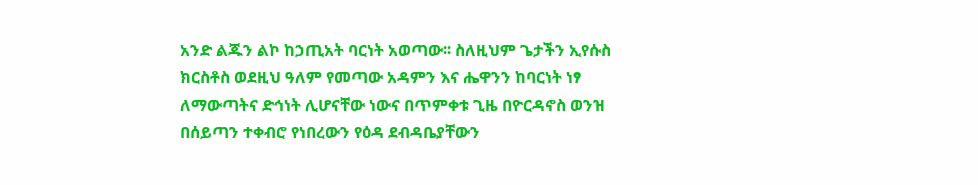አንድ ልጁን ልኮ ከኃጢአት ባርነት አወጣው፡፡ ስለዚህም ጌታችን ኢየሱስ ክርስቶስ ወደዚህ ዓለም የመጣው አዳምን እና ሔዋንን ከባርነት ነፃ ለማውጣትና ድኅነት ሊሆናቸው ነውና በጥምቀቱ ጊዜ በዮርዳኖስ ወንዝ በሰይጣን ተቀብሮ የነበረውን የዕዳ ደብዳቤያቸውን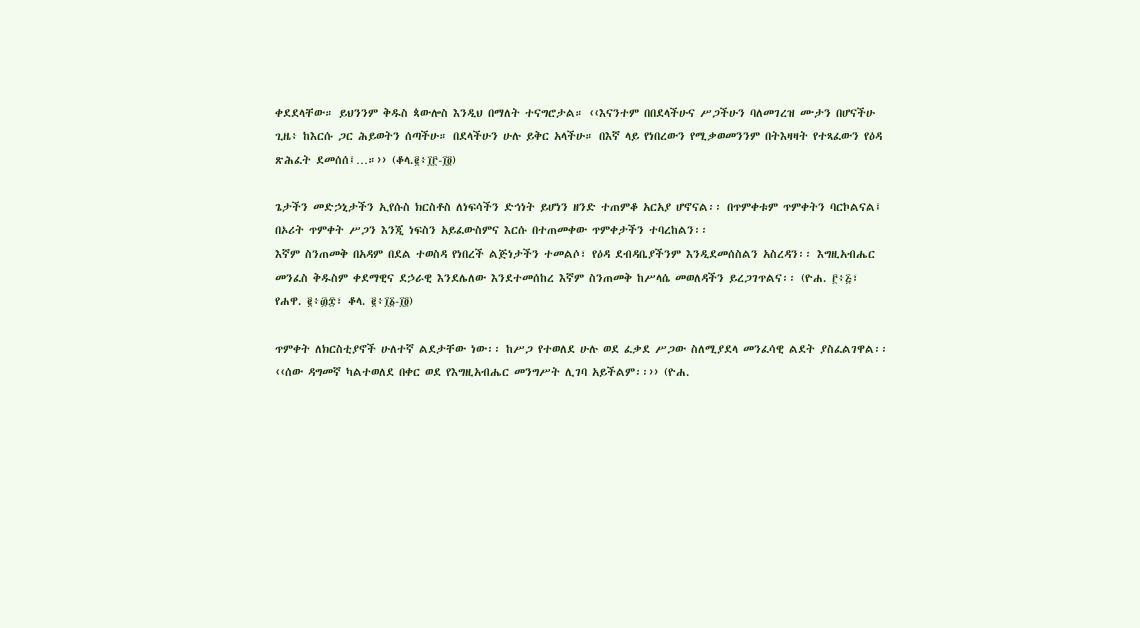ቀደደላቸው። ይህንንም ቅዱስ ጳውሎስ እንዲህ በማለት ተናግሮታል። ‹‹እናንተም በበደላችሁና ሥጋችሁን ባለመገረዝ ሙታን በሆናችሁ ጊዜ፥ ከእርሱ ጋር ሕይወትን ሰጣችሁ። በደላችሁን ሁሉ ይቅር አላችሁ። በእኛ ላይ የነበረውን የሚቃወመንንም በትእዛዛት የተጻፈውን የዕዳ ጽሕፈት ደመሰሰ፤…።›› (ቆላ.፪፥፲፫-፲፬)

ጌታችን መድኃኒታችን ኢየሱስ ክርስቶስ ለነፍሳችን ድኅነት ይሆነን ዘንድ ተጠምቆ አርአያ ሆኖናል፡፡ በጥምቀቱም ጥምቀትን ባርኮልናል፤ በኦሪት ጥምቀት ሥጋን እንጂ ነፍስን አይፈውስምና እርሱ በተጠመቀው ጥምቀታችን ተባረከልን፡፡
እኛም ስንጠመቅ በአዳም በደል ተወስዳ የነበረች ልጅነታችን ተመልሶ፣ የዕዳ ደብዳቤያችንም እንዲደመሰስልን አስረዳን፡፡ እግዚአብሔር መንፈስ ቅዱስም ቀደማዊና ደኃራዊ እንደሌለው እንደተመሰከረ እኛም ስንጠመቅ ከሥላሴ መወለዳችን ይረጋገጥልና፡፡ (ዮሐ. ፫፥፭፣ የሐዋ. ፪፥፴፰፣ ቆላ. ፪፥፲፩-፲፬)

ጥምቀት ለክርስቲያኖች ሁለተኛ ልደታቸው ነው፡፡ ከሥጋ የተወለደ ሁሉ ወደ ፈቃደ ሥጋው ስለሚያደላ መንፈሳዊ ልደት ያስፈልገዋል፡፡ ‹‹ሰው ዳግመኛ ካልተወለደ በቀር ወደ የእግዚአብሔር መንግሥት ሊገባ አይችልም፡፡›› (ዮሐ.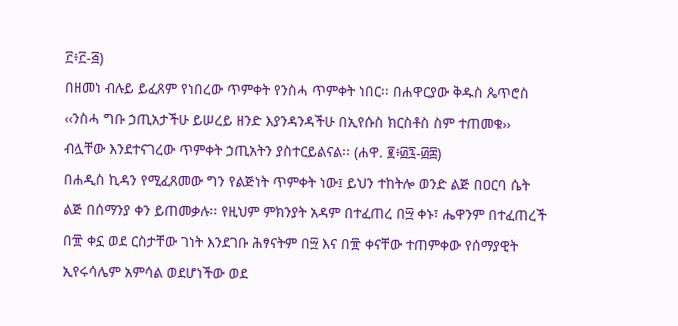፫፥፫-፭)
በዘመነ ብሉይ ይፈጸም የነበረው ጥምቀት የንስሓ ጥምቀት ነበር፡፡ በሐዋርያው ቅዱስ ጴጥሮስ ‹‹ንስሓ ግቡ ኃጢአታችሁ ይሠረይ ዘንድ እያንዳንዳችሁ በኢየሱስ ክርስቶስ ስም ተጠመቁ›› ብሏቸው እንደተናገረው ጥምቀት ኃጢአትን ያስተርይልናል፡፡ (ሐዋ. ፪፥፴፯-፴፰)
በሐዲስ ኪዳን የሚፈጸመው ግን የልጅነት ጥምቀት ነው፤ ይህን ተከትሎ ወንድ ልጅ በዐርባ ሴት ልጅ በሰማንያ ቀን ይጠመቃሉ፡፡ የዚህም ምክንያት አዳም በተፈጠረ በ፵ ቀኑ፣ ሔዋንም በተፈጠረች በ፹ ቀኗ ወደ ርስታቸው ገነት እንደገቡ ሕፃናትም በ፵ እና በ፹ ቀናቸው ተጠምቀው የሰማያዊት ኢየሩሳሌም አምሳል ወደሆነችው ወደ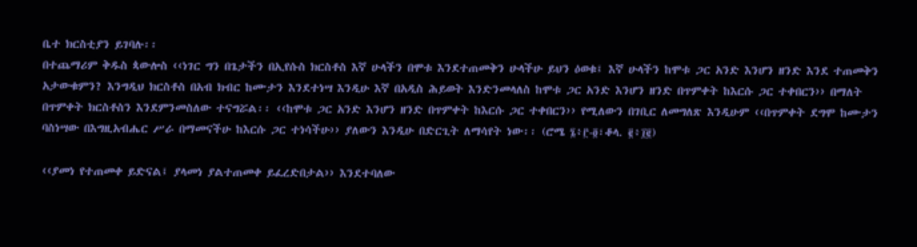ቤተ ክርስቲያን ይገባሉ፡፡
በተጨማሪም ቅዱስ ጳውሎስ ‹‹ነገር ግን በጌታችን በኢየሱስ ክርስቶስ እኛ ሁላችን በሞቱ እንደተጠመቅን ሁላችሁ ይህን ዕወቁ፤ እኛ ሁላችን ከሞቱ ጋር አንድ እንሆን ዘንድ እንደ ተጠመቅን አታውቁምን? እንግዲህ ክርስቶስ በአብ ክብር ከሙታን እንደተነሣ እንዲሁ እኛ በአዲስ ሕይወት እንድንመላለስ ከሞቱ ጋር አንድ እንሆን ዘንድ በጥምቀት ከእርሱ ጋር ተቀበርን›› በማለት በጥምቀት ክርስቶስን እንደምንመስለው ተናግሯል፡፡ ‹‹ከሞቱ ጋር አንድ እንሆን ዘንድ በጥምቀት ከእርሱ ጋር ተቀበርን›› የሚለውን በገቢር ለመግለጽ እንዲሁም ‹‹በጥምቀት ደግሞ ከሙታን ባስነሣው በእግዚአብሔር ሥራ በማመናችሁ ከእርሱ ጋር ተነሳችሁ›› ያለውን እንዲሁ በድርጊት ለማሳየት ነው፡፡ (ሮሜ ፮፥፫-፬፣ቆላ. ፪፥፲፪)

‹‹ያመነ የተጠመቀ ይድናል፤ ያላመነ ያልተጠመቀ ይፈረድበታል›› እንደተባለው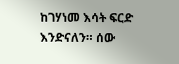ከገሃነመ እሳት ፍርድ እንድናለን። ሰው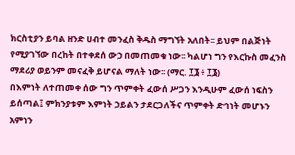ክርስቲያን ይባል ዘንድ ሀብተ መንፈስ ቅዱስ ማግኘት አለበት፡፡ ይህም በልጅነት የሚያገኘው በረከት በተቀደሰ ውኃ በመጠመቁ ነው፡፡ ካልሆነ ግን የእርኩስ መፈንስ ማደሪያ ወይንም መናፈቅ ይሆናል ማለት ነው፡፡ (ማር. ፲፮ ፥ ፲፮)
በእምነት ለተጠመቀ ሰው ግን ጥምቀት ፈውሰ ሥጋን እንዲሁም ፈውሰ ነፍስን ይሰጣል፤ ምክንያቱም እምነት ኃይልን ታደርጋለችና ጥምቀት ድኅነት መሆኑን አምነን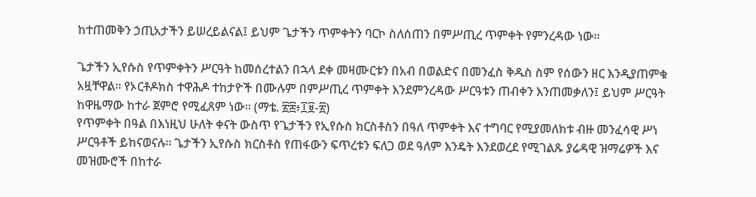ከተጠመቅን ኃጢአታችን ይሠረይልናል፤ ይህም ጌታችን ጥምቀትን ባርኮ ስለሰጠን በምሥጢረ ጥምቀት የምንረዳው ነው፡፡

ጌታችን ኢየሱስ የጥምቀትን ሥርዓት ከመሰረተልን በኋላ ደቀ መዛሙርቱን በአብ በወልድና በመንፈስ ቅዱስ ስም የሰውን ዘር እንዲያጠምቁ አዟቸዋል፡፡ የኦርቶዶክስ ተዋሕዶ ተከታዮች በሙሉም በምሥጢረ ጥምቀት እንደምንረዳው ሥርዓቱን ጠብቀን እንጠመቃለን፤ ይህም ሥርዓት ከዋዜማው ከተራ ጀምሮ የሚፈጸም ነው፡፡ (ማቴ. ፳፰፥፲፱-፳)
የጥምቀት በዓል በእነዚህ ሁለት ቀናት ውስጥ የጌታችን የኢየሱስ ክርስቶስን በዓለ ጥምቀት እና ተግባር የሚያመለክቱ ብዙ መንፈሳዊ ሥነ ሥርዓቶች ይከናወናሉ፡፡ ጌታችን ኢየሱስ ክርስቶስ የጠፋውን ፍጥረቱን ፍለጋ ወደ ዓለም እንዴት እንደወረደ የሚገልጹ ያሬዳዊ ዝማሬዎች እና መዝሙሮች በከተራ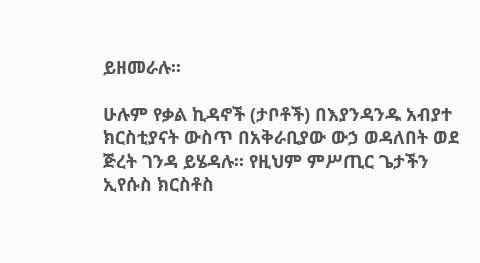ይዘመራሉ፡፡

ሁሉም የቃል ኪዳኖች (ታቦቶች) በእያንዳንዱ አብያተ ክርስቲያናት ውስጥ በአቅራቢያው ውኃ ወዳለበት ወደ ጅረት ገንዳ ይሄዳሉ፡፡ የዚህም ምሥጢር ጌታችን ኢየሱስ ክርስቶስ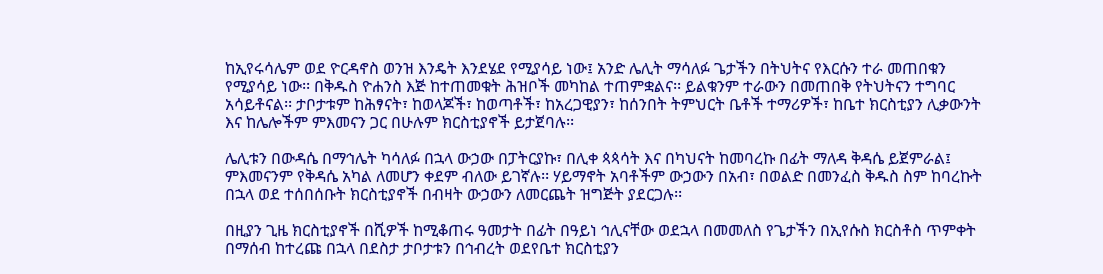ከኢየሩሳሌም ወደ ዮርዳኖስ ወንዝ እንዴት እንደሄደ የሚያሳይ ነው፤ አንድ ሌሊት ማሳለፉ ጌታችን በትህትና የእርሱን ተራ መጠበቁን የሚያሳይ ነው፡፡ በቅዱስ ዮሐንስ እጅ ከተጠመቁት ሕዝቦች መካከል ተጠምቋልና፡፡ ይልቁንም ተራውን በመጠበቅ የትህትናን ተግባር አሳይቶናል፡፡ ታቦታቱም ከሕፃናት፣ ከወላጆች፣ ከወጣቶች፣ ከአረጋዊያን፣ ከሰንበት ትምህርት ቤቶች ተማሪዎች፣ ከቤተ ክርስቲያን ሊቃውንት እና ከሌሎችም ምእመናን ጋር በሁሉም ክርስቲያኖች ይታጀባሉ፡፡

ሌሊቱን በውዳሴ በማኅሌት ካሳለፉ በኋላ ውኃው በፓትርያኩ፣ በሊቀ ጳጳሳት እና በካህናት ከመባረኩ በፊት ማለዳ ቅዳሴ ይጀምራል፤ ምእመናንም የቅዳሴ አካል ለመሆን ቀደም ብለው ይገኛሉ፡፡ ሃይማኖት አባቶችም ውኃውን በአብ፣ በወልድ በመንፈስ ቅዱስ ስም ከባረኩት በኋላ ወደ ተሰበሰቡት ክርስቲያኖች በብዛት ውኃውን ለመርጨት ዝግጅት ያደርጋሉ፡፡

በዚያን ጊዜ ክርስቲያኖች በሺዎች ከሚቆጠሩ ዓመታት በፊት በዓይነ ኅሊናቸው ወደኋላ በመመለስ የጌታችን በኢየሱስ ክርስቶስ ጥምቀት በማሰብ ከተረጩ በኋላ በደስታ ታቦታቱን በኅብረት ወደየቤተ ክርስቲያን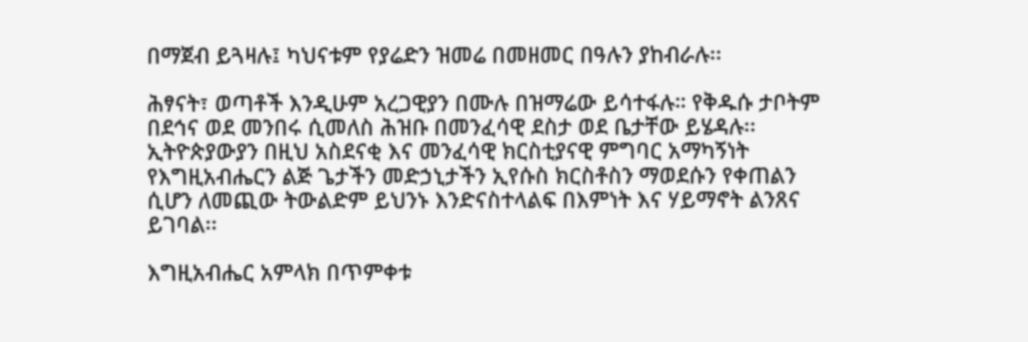በማጀብ ይጓዛሉ፤ ካህናቱም የያሬድን ዝመሬ በመዘመር በዓሉን ያከብራሉ፡፡

ሕፃናት፣ ወጣቶች እንዲሁም አረጋዊያን በሙሉ በዝማሬው ይሳተፋሉ። የቅዱሱ ታቦትም በደኅና ወደ መንበሩ ሲመለስ ሕዝቡ በመንፈሳዊ ደስታ ወደ ቤታቸው ይሄዳሉ፡፡ ኢትዮጵያውያን በዚህ አስደናቂ እና መንፈሳዊ ክርስቲያናዊ ምግባር አማካኝነት የእግዚአብሔርን ልጅ ጌታችን መድኃኒታችን ኢየሱስ ክርስቶስን ማወደሱን የቀጠልን ሲሆን ለመጪው ትውልድም ይህንኑ እንድናስተላልፍ በእምነት እና ሃይማኖት ልንጸና ይገባል፡፡

እግዚአብሔር አምላክ በጥምቀቱ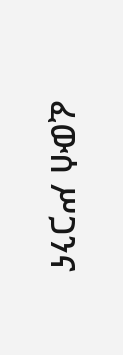ፈውሰ ሥጋንና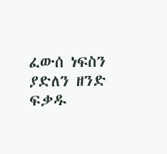ፈውሰ ነፍስን ያድለን ዘንድ ፍቃዱ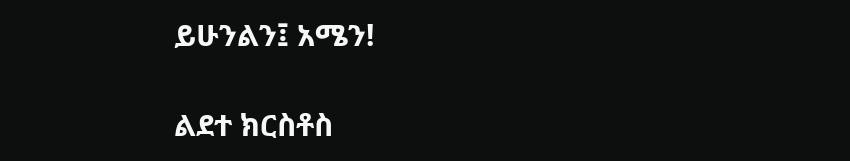ይሁንልን፤ አሜን!

ልደተ ክርስቶስ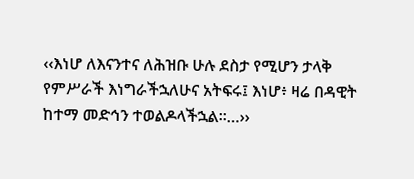‹‹እነሆ ለእናንተና ለሕዝቡ ሁሉ ደስታ የሚሆን ታላቅ የምሥራች እነግራችኋለሁና አትፍሩ፤ እነሆ፥ ዛሬ በዳዊት ከተማ መድኅን ተወልዶላችኋል፡፡…››